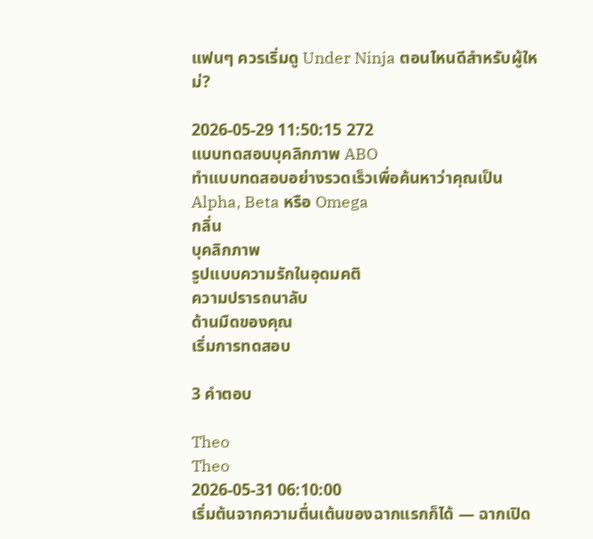แฟนๆ ควรเริ่มดู Under Ninja ตอนไหนดีสำหรับผู้ใหม่?

2026-05-29 11:50:15 272
แบบทดสอบบุคลิกภาพ ABO
ทำแบบทดสอบอย่างรวดเร็วเพื่อค้นหาว่าคุณเป็น Alpha, Beta หรือ Omega
กลิ่น
บุคลิกภาพ
รูปแบบความรักในอุดมคติ
ความปรารถนาลับ
ด้านมืดของคุณ
เริ่มการทดสอบ

3 คำตอบ

Theo
Theo
2026-05-31 06:10:00
เริ่มต้นจากความตื่นเต้นของฉากแรกก็ได้ — ฉากเปิด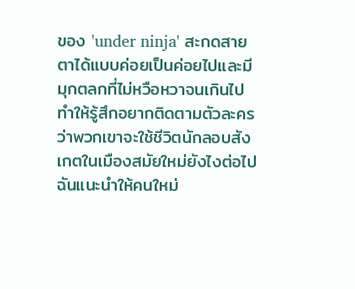ของ 'under ninja' สะกดสายตาได้แบบค่อยเป็นค่อยไปและมีมุกตลกที่ไม่หวือหวาจนเกินไป ทำให้รู้สึกอยากติดตามตัวละครว่าพวกเขาจะใช้ชีวิตนักลอบสังเกตในเมืองสมัยใหม่ยังไงต่อไป ฉันแนะนำให้คนใหม่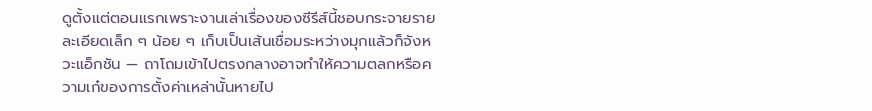ดูตั้งแต่ตอนแรกเพราะงานเล่าเรื่องของซีรีส์นี้ชอบกระจายรายละเอียดเล็ก ๆ น้อย ๆ เก็บเป็นเส้นเชื่อมระหว่างมุกแล้วก็จังหวะแอ็กชัน — ถาโถมเข้าไปตรงกลางอาจทำให้ความตลกหรือความเก๋ของการตั้งค่าเหล่านั้นหายไป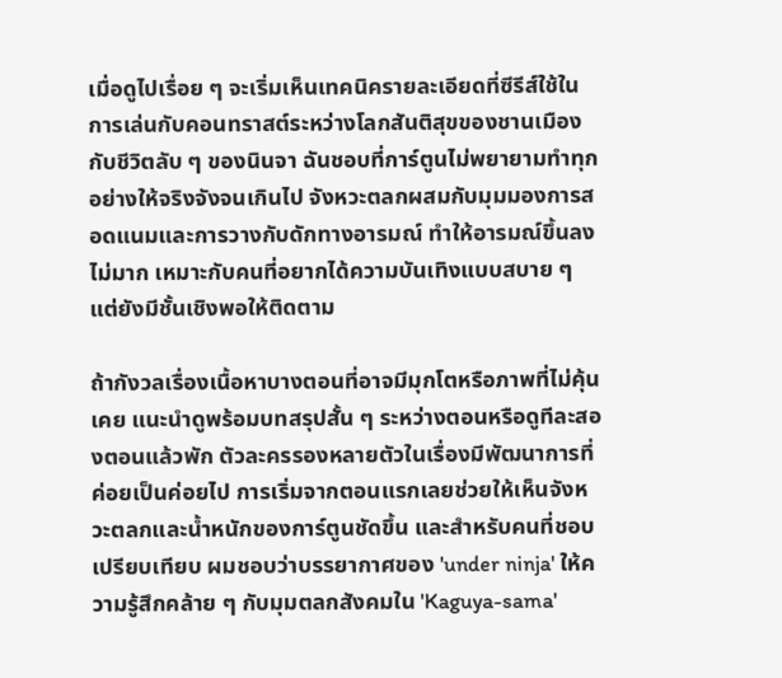เมื่อดูไปเรื่อย ๆ จะเริ่มเห็นเทคนิครายละเอียดที่ซีรีส์ใช้ในการเล่นกับคอนทราสต์ระหว่างโลกสันติสุขของชานเมืองกับชีวิตลับ ๆ ของนินจา ฉันชอบที่การ์ตูนไม่พยายามทำทุกอย่างให้จริงจังจนเกินไป จังหวะตลกผสมกับมุมมองการสอดแนมและการวางกับดักทางอารมณ์ ทำให้อารมณ์ขึ้นลงไม่มาก เหมาะกับคนที่อยากได้ความบันเทิงแบบสบาย ๆ แต่ยังมีชั้นเชิงพอให้ติดตาม

ถ้ากังวลเรื่องเนื้อหาบางตอนที่อาจมีมุกโตหรือภาพที่ไม่คุ้นเคย แนะนำดูพร้อมบทสรุปสั้น ๆ ระหว่างตอนหรือดูทีละสองตอนแล้วพัก ตัวละครรองหลายตัวในเรื่องมีพัฒนาการที่ค่อยเป็นค่อยไป การเริ่มจากตอนแรกเลยช่วยให้เห็นจังหวะตลกและน้ำหนักของการ์ตูนชัดขึ้น และสำหรับคนที่ชอบเปรียบเทียบ ผมชอบว่าบรรยากาศของ 'under ninja' ให้ความรู้สึกคล้าย ๆ กับมุมตลกสังคมใน 'Kaguya-sama'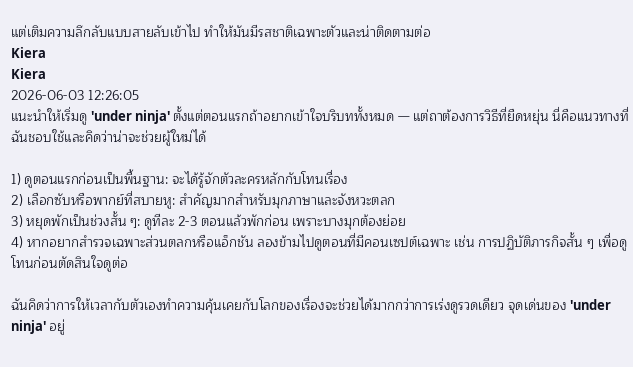แต่เติมความลึกลับแบบสายลับเข้าไป ทำให้มันมีรสชาติเฉพาะตัวและน่าติดตามต่อ
Kiera
Kiera
2026-06-03 12:26:05
แนะนำให้เริ่มดู 'under ninja' ตั้งแต่ตอนแรกถ้าอยากเข้าใจบริบททั้งหมด — แต่ถาต้องการวิธีที่ยืดหยุ่น นี่คือแนวทางที่ฉันชอบใช้และคิดว่าน่าจะช่วยผู้ใหม่ได้

1) ดูตอนแรกก่อนเป็นพื้นฐาน: จะได้รู้จักตัวละครหลักกับโทนเรื่อง
2) เลือกซับหรือพากย์ที่สบายหู: สำคัญมากสำหรับมุกภาษาและจังหวะตลก
3) หยุดพักเป็นช่วงสั้น ๆ: ดูทีละ 2-3 ตอนแล้วพักก่อน เพราะบางมุกต้องย่อย
4) หากอยากสำรวจเฉพาะส่วนตลกหรือแอ็กชัน ลองข้ามไปดูตอนที่มีคอนเซปต์เฉพาะ เช่น การปฏิบัติภารกิจสั้น ๆ เพื่อดูโทนก่อนตัดสินใจดูต่อ

ฉันคิดว่าการให้เวลากับตัวเองทำความคุ้นเคยกับโลกของเรื่องจะช่วยได้มากกว่าการเร่งดูรวดเดียว จุดเด่นของ 'under ninja' อยู่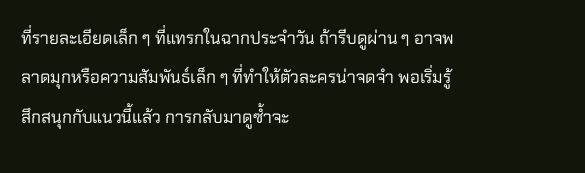ที่รายละเอียดเล็ก ๆ ที่แทรกในฉากประจำวัน ถ้ารีบดูผ่าน ๆ อาจพลาดมุกหรือความสัมพันธ์เล็ก ๆ ที่ทำให้ตัวละครน่าจดจำ พอเริ่มรู้สึกสนุกกับแนวนี้แล้ว การกลับมาดูซ้ำจะ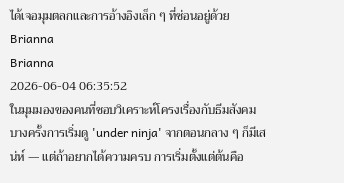ได้เจอมุมตลกและการอ้างอิงเล็ก ๆ ที่ซ่อนอยู่ด้วย
Brianna
Brianna
2026-06-04 06:35:52
ในมุมมองของคนที่ชอบวิเคราะห์โครงเรื่องกับธีมสังคม บางครั้งการเริ่มดู 'under ninja' จากตอนกลาง ๆ ก็มีเสน่ห์ — แต่ถ้าอยากได้ความครบ การเริ่มตั้งแต่ต้นคือ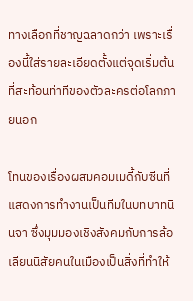ทางเลือกที่ชาญฉลาดกว่า เพราะเรื่องนี้ใส่รายละเอียดตั้งแต่จุดเริ่มต้นที่สะท้อนท่าทีของตัวละครต่อโลกภายนอก

โทนของเรื่องผสมคอมเมดี้กับซีนที่แสดงการทำงานเป็นทีมในบทบาทนินจา ซึ่งมุมมองเชิงสังคมกับการล้อเลียนนิสัยคนในเมืองเป็นสิ่งที่ทำให้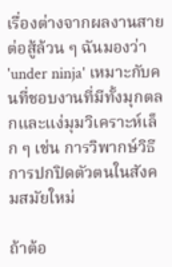เรื่องต่างจากผลงานสายต่อสู้ล้วน ๆ ฉันมองว่า 'under ninja' เหมาะกับคนที่ชอบงานที่มีทั้งมุกตลกและแง่มุมวิเคราะห์เล็ก ๆ เช่น การวิพากษ์วิธีการปกปิดตัวตนในสังคมสมัยใหม่

ถ้าต้อ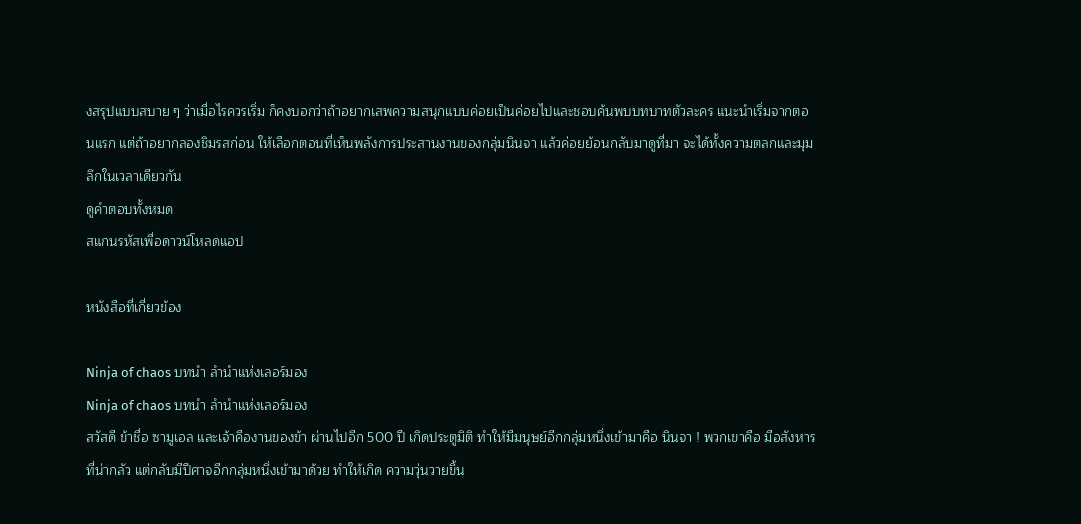งสรุปแบบสบาย ๆ ว่าเมื่อไรควรเริ่ม ก็คงบอกว่าถ้าอยากเสพความสนุกแบบค่อยเป็นค่อยไปและชอบค้นพบบทบาทตัวละคร แนะนำเริ่มจากตอนแรก แต่ถ้าอยากลองชิมรสก่อน ให้เลือกตอนที่เห็นพลังการประสานงานของกลุ่มนินจา แล้วค่อยย้อนกลับมาดูที่มา จะได้ทั้งความตลกและมุมลึกในเวลาเดียวกัน
ดูคำตอบทั้งหมด
สแกนรหัสเพื่อดาวน์โหลดแอป

หนังสือที่เกี่ยวข้อง

Ninja of chaos บทนำ ลำนำแห่งเลอร์มอง
Ninja of chaos บทนำ ลำนำแห่งเลอร์มอง
สวัสดี ข้าชื่อ ซามูเอล และเจ้าคืองานของข้า ผ่านไปอีก 500 ปี เกิดประตูมิติ ทำให้มีมนุษย์อีกกลุ่มหนึ่งเข้ามาคือ นินจา ! พวกเขาคือ มือสังหาร ที่น่ากลัว แต่กลับมีปีศาจอีกกลุ่มหนึ่งเข้ามาด้วย ทำให้เกิด ความวุ่นวายขึ้น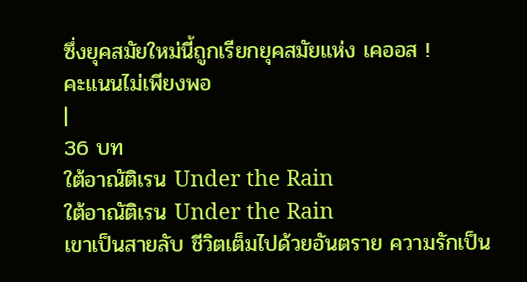ซึ่งยุคสมัยใหม่นี้ถูกเรียกยุคสมัยแห่ง เคออส !
คะแนนไม่เพียงพอ
|
36 บท
ใต้อาณัติเรน Under the Rain
ใต้อาณัติเรน Under the Rain
เขาเป็นสายลับ ชีวิตเต็มไปด้วยอันตราย ความรักเป็น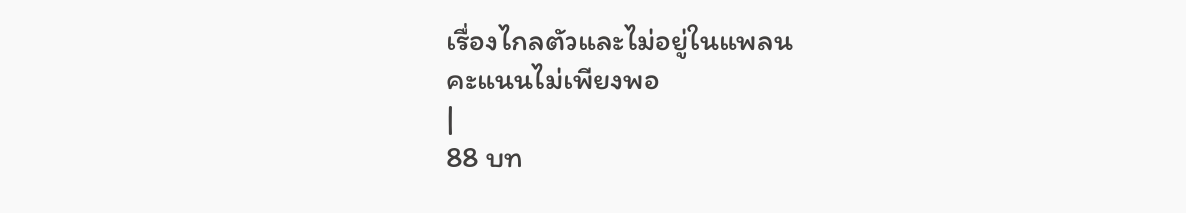เรื่องไกลตัวและไม่อยู่ในแพลน
คะแนนไม่เพียงพอ
|
88 บท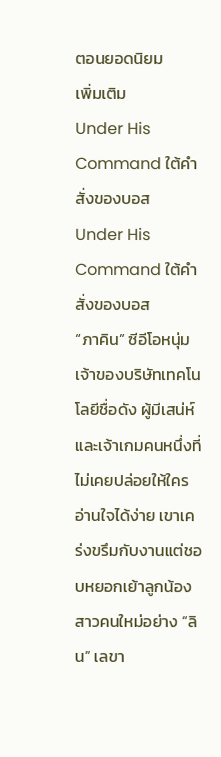ตอนยอดนิยม
เพิ่มเติม
Under His Command ใต้คำสั่งของบอส
Under His Command ใต้คำสั่งของบอส
“ภาคิน” ซีอีโอหนุ่มเจ้าของบริษัทเทคโนโลยีชื่อดัง ผู้มีเสน่ห์และเจ้าเกมคนหนึ่งที่ไม่เคยปล่อยให้ใครอ่านใจได้ง่าย เขาเคร่งขรึมกับงานแต่ชอบหยอกเย้าลูกน้องสาวคนใหม่อย่าง “ลิน” เลขา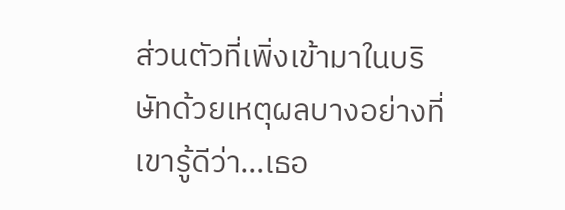ส่วนตัวที่เพิ่งเข้ามาในบริษัทด้วยเหตุผลบางอย่างที่เขารู้ดีว่า…เธอ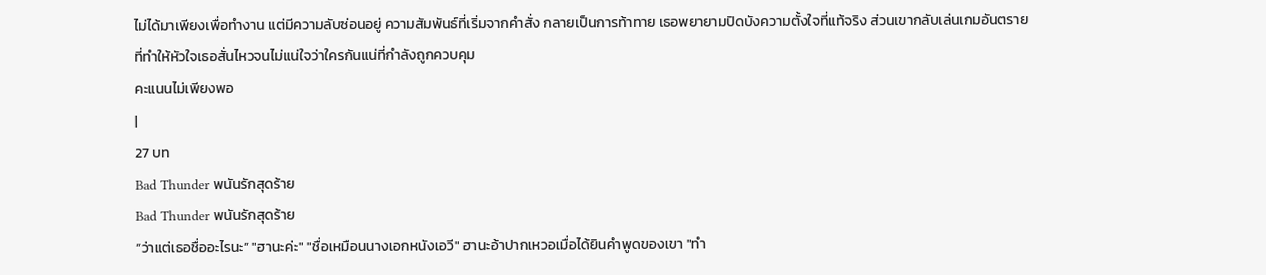ไม่ได้มาเพียงเพื่อทำงาน แต่มีความลับซ่อนอยู่ ความสัมพันธ์ที่เริ่มจากคำสั่ง กลายเป็นการท้าทาย เธอพยายามปิดบังความตั้งใจที่แท้จริง ส่วนเขากลับเล่นเกมอันตรายที่ทำให้หัวใจเธอสั่นไหวจนไม่แน่ใจว่าใครกันแน่ที่กำลังถูกควบคุม
คะแนนไม่เพียงพอ
|
27 บท
Bad Thunder พนันรักสุดร้าย
Bad Thunder พนันรักสุดร้าย
“ว่าแต่เธอชื่ออะไรนะ” "ฮานะค่ะ" "ชื่อเหมือนนางเอกหนังเอวี" ฮานะอ้าปากเหวอเมื่อได้ยินคำพูดของเขา "ทำ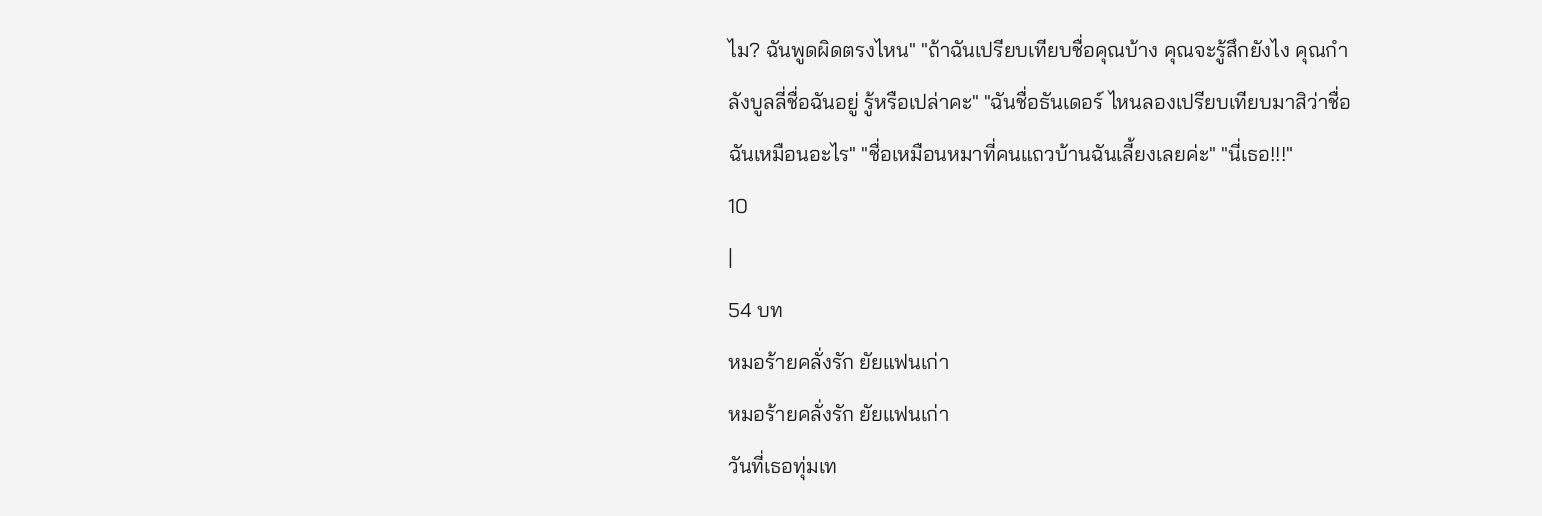ไม? ฉันพูดผิดตรงไหน" "ถ้าฉันเปรียบเทียบชื่อคุณบ้าง คุณจะรู้สึกยังไง คุณกำลังบูลลี่ชื่อฉันอยู่ รู้หรือเปล่าคะ" "ฉันชื่อธันเดอร์ ไหนลองเปรียบเทียบมาสิว่าชื่อฉันเหมือนอะไร" "ชื่อเหมือนหมาที่คนแถวบ้านฉันเลี้ยงเลยค่ะ" "นี่เธอ!!!"
10
|
54 บท
หมอร้ายคลั่งรัก ยัยแฟนเก่า
หมอร้ายคลั่งรัก ยัยแฟนเก่า
วันที่เธอทุ่มเท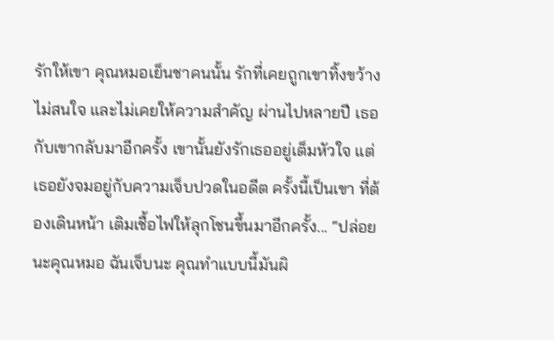รักให้เขา คุณหมอเย็นชาคนนั้น รักที่เคยถูกเขาทิ้งขว้าง ไม่สนใจ และไม่เคยให้ความสำคัญ ผ่านไปหลายปี เธอกับเขากลับมาอีกครั้ง เขานั้นยังรักเธออยู่เต็มหัวใจ แต่เธอยังจมอยู่กับความเจ็บปวดในอดีต ครั้งนี้เป็นเขา ที่ต้องเดินหน้า เติมเชื้อไฟให้ลุกโชนขึ้นมาอีกครั้ง... “ปล่อยนะคุณหมอ ฉันเจ็บนะ คุณทำแบบนี้มันผิ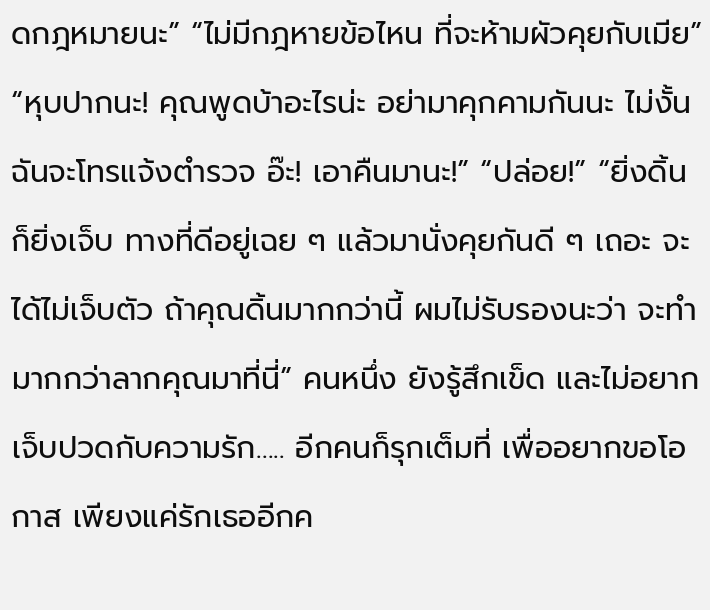ดกฎหมายนะ” “ไม่มีกฎหายข้อไหน ที่จะห้ามผัวคุยกับเมีย” “หุบปากนะ! คุณพูดบ้าอะไรน่ะ อย่ามาคุกคามกันนะ ไม่งั้นฉันจะโทรแจ้งตำรวจ อ๊ะ! เอาคืนมานะ!” “ปล่อย!” “ยิ่งดิ้นก็ยิ่งเจ็บ ทางที่ดีอยู่เฉย ๆ แล้วมานั่งคุยกันดี ๆ เถอะ จะได้ไม่เจ็บตัว ถ้าคุณดิ้นมากกว่านี้ ผมไม่รับรองนะว่า จะทำมากกว่าลากคุณมาที่นี่” คนหนึ่ง ยังรู้สึกเข็ด และไม่อยากเจ็บปวดกับความรัก….. อีกคนก็รุกเต็มที่ เพื่ออยากขอโอกาส เพียงแค่รักเธออีกค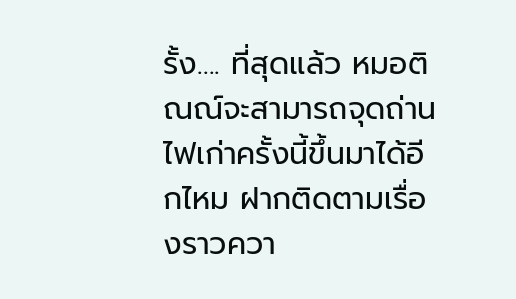รั้ง…. ที่สุดแล้ว หมอติณณ์จะสามารถจุดถ่านไฟเก่าครั้งนี้ขึ้นมาได้อีกไหม ฝากติดตามเรื่องราวควา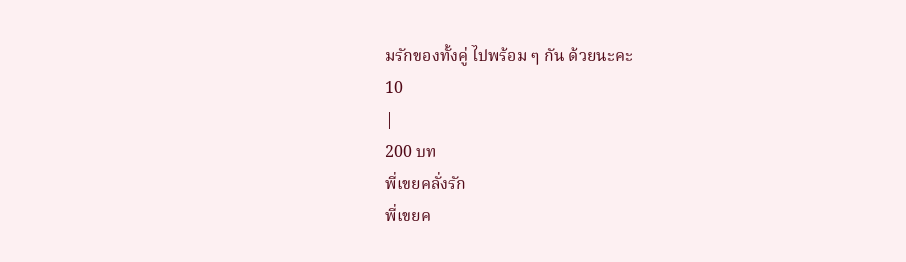มรักของทั้งคู่ ไปพร้อม ๆ กัน ด้วยนะคะ
10
|
200 บท
พี่เขยคลั่งรัก
พี่เขยค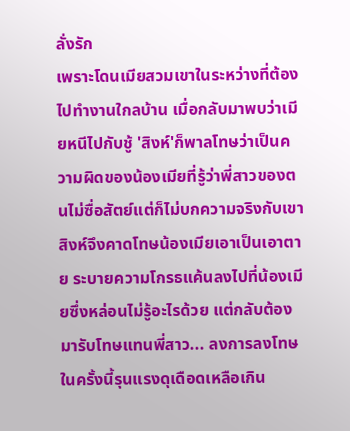ลั่งรัก
เพราะโดนเมียสวมเขาในระหว่างที่ต้องไปทำงานใกลบ้าน เมื่อกลับมาพบว่าเมียหนีไปกับชู้ 'สิงห์'ก็พาลโทษว่าเป็นความผิดของน้องเมียที่รู้ว่าพี่สาวของตนไม่ซื่อสัตย์แต่ก็ไม่บกความจริงกับเขา สิงห์จึงคาดโทษน้องเมียเอาเป็นเอาตาย ระบายความโกรธแค้นลงไปที่น้องเมียซึ่งหล่อนไม่รู้อะไรด้วย แต่กลับต้องมารับโทษแทนพี่สาว... ลงการลงโทษในครั้งนี้รุนแรงดุเดือดเหลือเกิน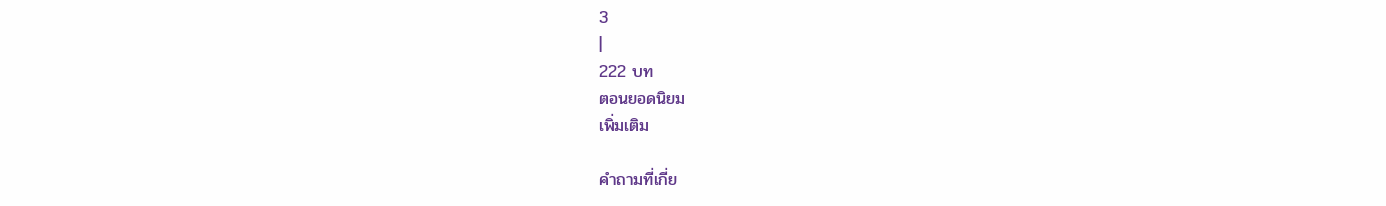3
|
222 บท
ตอนยอดนิยม
เพิ่มเติม

คำถามที่เกี่ย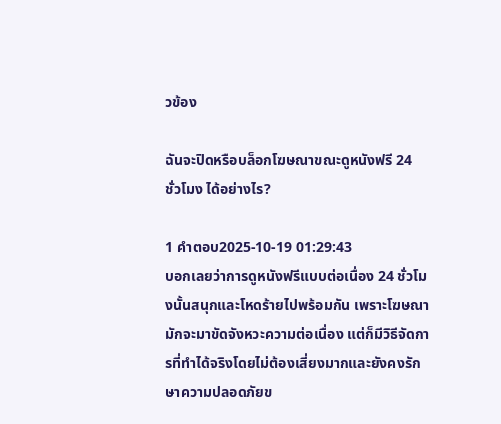วข้อง

ฉันจะปิดหรือบล็อกโฆษณาขณะดูหนังฟรี 24 ชั่วโมง ได้อย่างไร?

1 คำตอบ2025-10-19 01:29:43
บอกเลยว่าการดูหนังฟรีแบบต่อเนื่อง 24 ชั่วโมงนั้นสนุกและโหดร้ายไปพร้อมกัน เพราะโฆษณามักจะมาขัดจังหวะความต่อเนื่อง แต่ก็มีวิธีจัดการที่ทำได้จริงโดยไม่ต้องเสี่ยงมากและยังคงรักษาความปลอดภัยข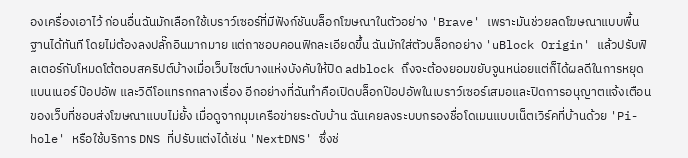องเครื่องเอาไว้ ก่อนอื่นฉันมักเลือกใช้เบราว์เซอร์ที่มีฟังก์ชันบล็อกโฆษณาในตัวอย่าง 'Brave' เพราะมันช่วยลดโฆษณาแบบพื้นฐานได้ทันที โดยไม่ต้องลงปลั๊กอินมากมาย แต่ถาชอบคอนฟิกละเอียดขึ้น ฉันมักใส่ตัวบล็อกอย่าง 'uBlock Origin' แล้วปรับฟิลเตอร์กับโหมดโต้ตอบสคริปต์บ้างเมื่อเว็บไซต์บางแห่งบังคับให้ปิด adblock ถึงจะต้องยอมขยับจูนหน่อยแต่ก็ได้ผลดีในการหยุดแบนเนอร์ ป๊อปอัพ และวิดีโอแทรกกลางเรื่อง อีกอย่างที่ฉันทำคือเปิดบล็อกป๊อปอัพในเบราว์เซอร์เสมอและปิดการอนุญาตแจ้งเตือนของเว็บที่ชอบส่งโฆษณาแบบไม่ยั้ง เมื่อดูจากมุมเครือข่ายระดับบ้าน ฉันเคยลงระบบกรองชื่อโดเมนแบบเน็ตเวิร์คที่บ้านด้วย 'Pi-hole' หรือใช้บริการ DNS ที่ปรับแต่งได้เช่น 'NextDNS' ซึ่งช่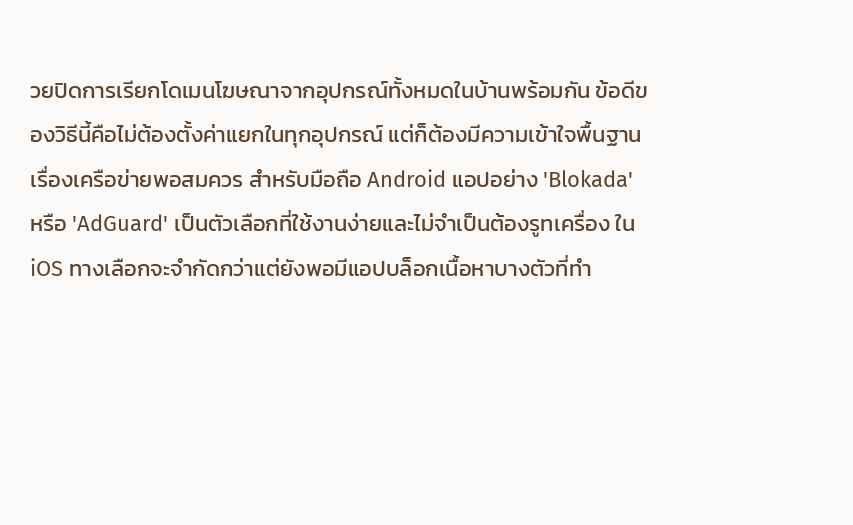วยปิดการเรียกโดเมนโฆษณาจากอุปกรณ์ทั้งหมดในบ้านพร้อมกัน ข้อดีของวิธีนี้คือไม่ต้องตั้งค่าแยกในทุกอุปกรณ์ แต่ก็ต้องมีความเข้าใจพื้นฐานเรื่องเครือข่ายพอสมควร สำหรับมือถือ Android แอปอย่าง 'Blokada' หรือ 'AdGuard' เป็นตัวเลือกที่ใช้งานง่ายและไม่จำเป็นต้องรูทเครื่อง ใน iOS ทางเลือกจะจำกัดกว่าแต่ยังพอมีแอปบล็อกเนื้อหาบางตัวที่ทำ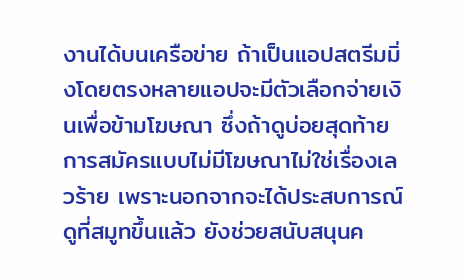งานได้บนเครือข่าย ถ้าเป็นแอปสตรีมมิ่งโดยตรงหลายแอปจะมีตัวเลือกจ่ายเงินเพื่อข้ามโฆษณา ซึ่งถ้าดูบ่อยสุดท้ายการสมัครแบบไม่มีโฆษณาไม่ใช่เรื่องเลวร้าย เพราะนอกจากจะได้ประสบการณ์ดูที่สมูทขึ้นแล้ว ยังช่วยสนับสนุนค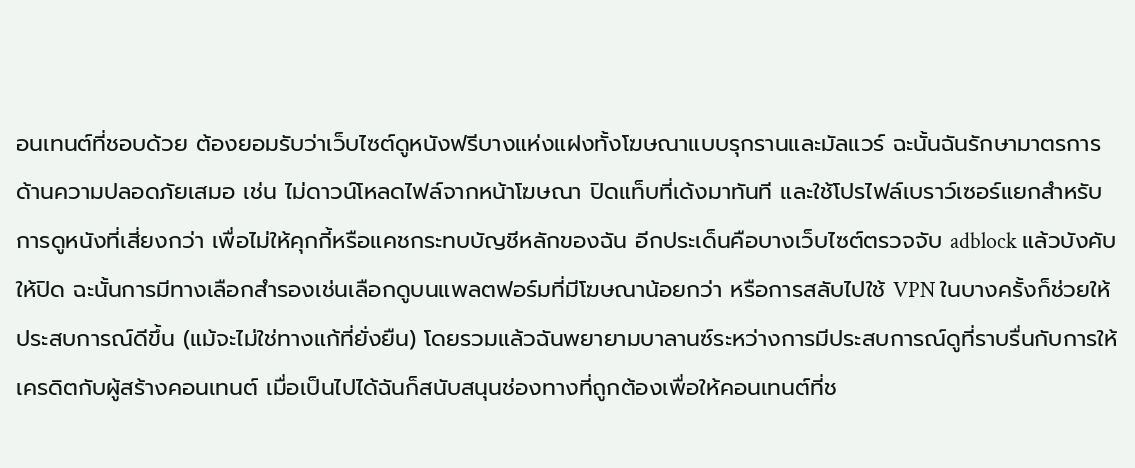อนเทนต์ที่ชอบด้วย ต้องยอมรับว่าเว็บไซต์ดูหนังฟรีบางแห่งแฝงทั้งโฆษณาแบบรุกรานและมัลแวร์ ฉะนั้นฉันรักษามาตรการด้านความปลอดภัยเสมอ เช่น ไม่ดาวน์โหลดไฟล์จากหน้าโฆษณา ปิดแท็บที่เด้งมาทันที และใช้โปรไฟล์เบราว์เซอร์แยกสำหรับการดูหนังที่เสี่ยงกว่า เพื่อไม่ให้คุกกี้หรือแคชกระทบบัญชีหลักของฉัน อีกประเด็นคือบางเว็บไซต์ตรวจจับ adblock แล้วบังคับให้ปิด ฉะนั้นการมีทางเลือกสำรองเช่นเลือกดูบนแพลตฟอร์มที่มีโฆษณาน้อยกว่า หรือการสลับไปใช้ VPN ในบางครั้งก็ช่วยให้ประสบการณ์ดีขึ้น (แม้จะไม่ใช่ทางแก้ที่ยั่งยืน) โดยรวมแล้วฉันพยายามบาลานซ์ระหว่างการมีประสบการณ์ดูที่ราบรื่นกับการให้เครดิตกับผู้สร้างคอนเทนต์ เมื่อเป็นไปได้ฉันก็สนับสนุนช่องทางที่ถูกต้องเพื่อให้คอนเทนต์ที่ช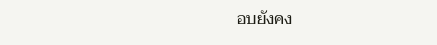อบยังคง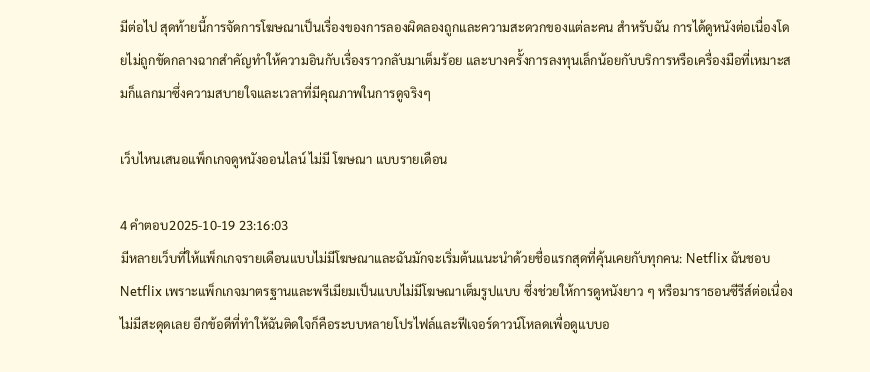มีต่อไป สุดท้ายนี้การจัดการโฆษณาเป็นเรื่องของการลองผิดลองถูกและความสะดวกของแต่ละคน สำหรับฉัน การได้ดูหนังต่อเนื่องโดยไม่ถูกขัดกลางฉากสำคัญทำให้ความอินกับเรื่องราวกลับมาเต็มร้อย และบางครั้งการลงทุนเล็กน้อยกับบริการหรือเครื่องมือที่เหมาะสมก็แลกมาซึ่งความสบายใจและเวลาที่มีคุณภาพในการดูจริงๆ

เว็บไหนเสนอแพ็กเกจดูหนังออนไลน์ ไม่มี โฆษณา แบบรายเดือน

4 คำตอบ2025-10-19 23:16:03
มีหลายเว็บที่ให้แพ็กเกจรายเดือนแบบไม่มีโฆษณาและฉันมักจะเริ่มต้นแนะนำด้วยชื่อแรกสุดที่คุ้นเคยกับทุกคน: Netflix ฉันชอบ Netflix เพราะแพ็กเกจมาตรฐานและพรีเมียมเป็นแบบไม่มีโฆษณาเต็มรูปแบบ ซึ่งช่วยให้การดูหนังยาว ๆ หรือมาราธอนซีรีส์ต่อเนื่องไม่มีสะดุดเลย อีกข้อดีที่ทำให้ฉันติดใจก็คือระบบหลายโปรไฟล์และฟีเจอร์ดาวน์โหลดเพื่อดูแบบอ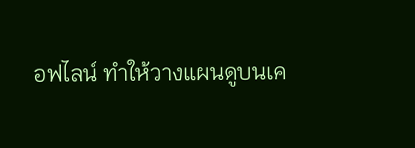อฟไลน์ ทำให้วางแผนดูบนเค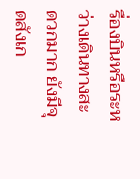รื่องบินหรือระหว่างเดินทางสะดวกมาก ยังมีจุดสังเก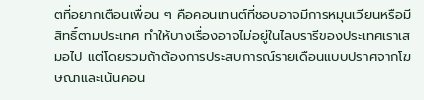ตที่อยากเตือนเพื่อน ๆ คือคอนเทนต์ที่ชอบอาจมีการหมุนเวียนหรือมีสิทธิ์ตามประเทศ ทำให้บางเรื่องอาจไม่อยู่ในไลบรารีของประเทศเราเสมอไป แต่โดยรวมถ้าต้องการประสบการณ์รายเดือนแบบปราศจากโฆษณาและเน้นคอน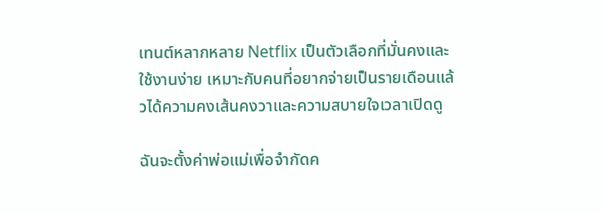เทนต์หลากหลาย Netflix เป็นตัวเลือกที่มั่นคงและใช้งานง่าย เหมาะกับคนที่อยากจ่ายเป็นรายเดือนแล้วได้ความคงเส้นคงวาและความสบายใจเวลาเปิดดู

ฉันจะตั้งค่าพ่อแม่เพื่อจำกัดค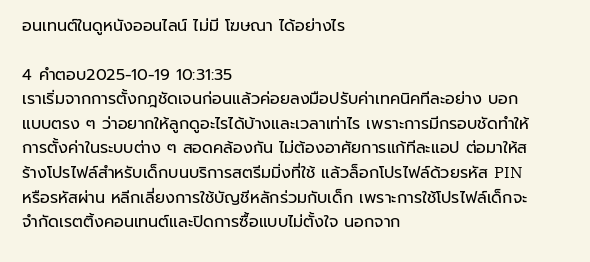อนเทนต์ในดูหนังออนไลน์ ไม่มี โฆษณา ได้อย่างไร

4 คำตอบ2025-10-19 10:31:35
เราเริ่มจากการตั้งกฎชัดเจนก่อนแล้วค่อยลงมือปรับค่าเทคนิคทีละอย่าง บอกแบบตรง ๆ ว่าอยากให้ลูกดูอะไรได้บ้างและเวลาเท่าไร เพราะการมีกรอบชัดทำให้การตั้งค่าในระบบต่าง ๆ สอดคล้องกัน ไม่ต้องอาศัยการแก้ทีละแอป ต่อมาให้สร้างโปรไฟล์สำหรับเด็กบนบริการสตรีมมิ่งที่ใช้ แล้วล็อกโปรไฟล์ด้วยรหัส PIN หรือรหัสผ่าน หลีกเลี่ยงการใช้บัญชีหลักร่วมกับเด็ก เพราะการใช้โปรไฟล์เด็กจะจำกัดเรตติ้งคอนเทนต์และปิดการซื้อแบบไม่ตั้งใจ นอกจาก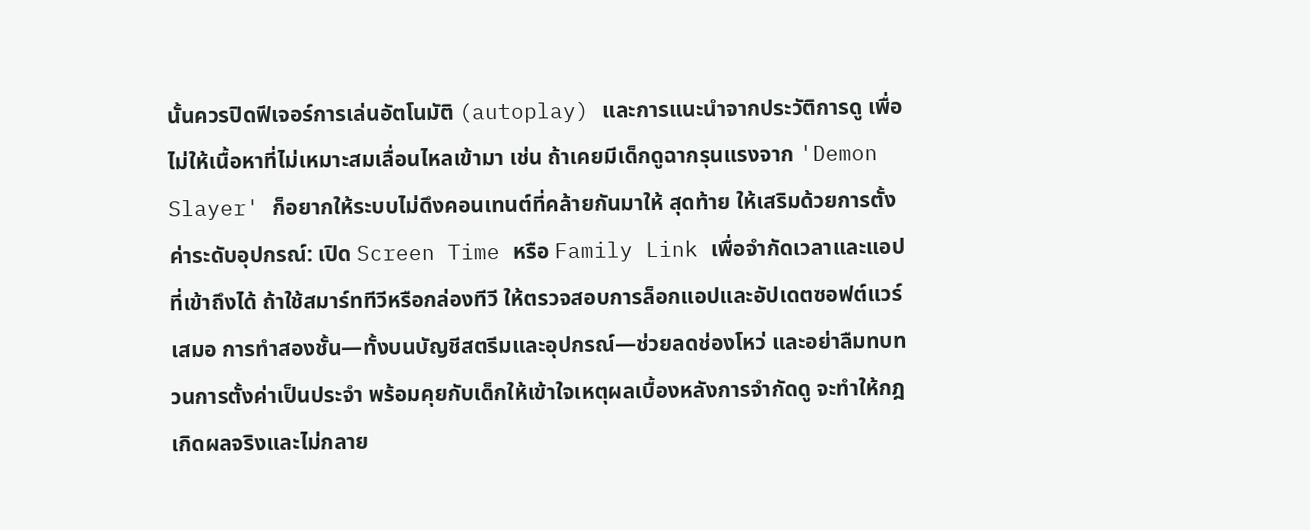นั้นควรปิดฟีเจอร์การเล่นอัตโนมัติ (autoplay) และการแนะนำจากประวัติการดู เพื่อไม่ให้เนื้อหาที่ไม่เหมาะสมเลื่อนไหลเข้ามา เช่น ถ้าเคยมีเด็กดูฉากรุนแรงจาก 'Demon Slayer' ก็อยากให้ระบบไม่ดึงคอนเทนต์ที่คล้ายกันมาให้ สุดท้าย ให้เสริมด้วยการตั้งค่าระดับอุปกรณ์: เปิด Screen Time หรือ Family Link เพื่อจำกัดเวลาและแอปที่เข้าถึงได้ ถ้าใช้สมาร์ททีวีหรือกล่องทีวี ให้ตรวจสอบการล็อกแอปและอัปเดตซอฟต์แวร์เสมอ การทำสองชั้น—ทั้งบนบัญชีสตรีมและอุปกรณ์—ช่วยลดช่องโหว่ และอย่าลืมทบทวนการตั้งค่าเป็นประจำ พร้อมคุยกับเด็กให้เข้าใจเหตุผลเบื้องหลังการจำกัดดู จะทำให้กฎเกิดผลจริงและไม่กลาย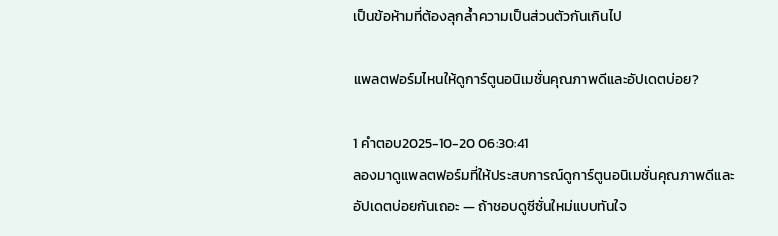เป็นข้อห้ามที่ต้องลุกล้ำความเป็นส่วนตัวกันเกินไป

แพลตฟอร์มไหนให้ดูการ์ตูนอนิเมชั่นคุณภาพดีและอัปเดตบ่อย?

1 คำตอบ2025-10-20 06:30:41
ลองมาดูแพลตฟอร์มที่ให้ประสบการณ์ดูการ์ตูนอนิเมชั่นคุณภาพดีและอัปเดตบ่อยกันเถอะ — ถ้าชอบดูซีซั่นใหม่แบบทันใจ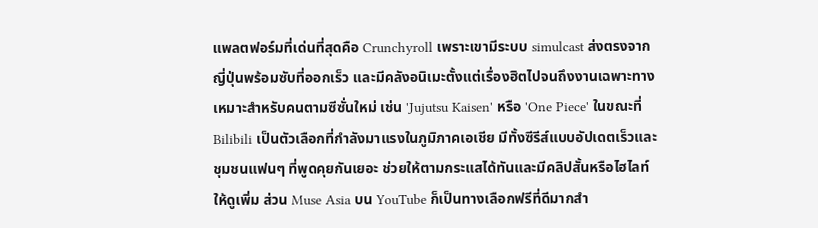แพลตฟอร์มที่เด่นที่สุดคือ Crunchyroll เพราะเขามีระบบ simulcast ส่งตรงจากญี่ปุ่นพร้อมซับที่ออกเร็ว และมีคลังอนิเมะตั้งแต่เรื่องฮิตไปจนถึงงานเฉพาะทาง เหมาะสำหรับคนตามซีซั่นใหม่ เช่น 'Jujutsu Kaisen' หรือ 'One Piece' ในขณะที่ Bilibili เป็นตัวเลือกที่กำลังมาแรงในภูมิภาคเอเชีย มีทั้งซีรีส์แบบอัปเดตเร็วและชุมชนแฟนๆ ที่พูดคุยกันเยอะ ช่วยให้ตามกระแสได้ทันและมีคลิปสั้นหรือไฮไลท์ให้ดูเพิ่ม ส่วน Muse Asia บน YouTube ก็เป็นทางเลือกฟรีที่ดีมากสำ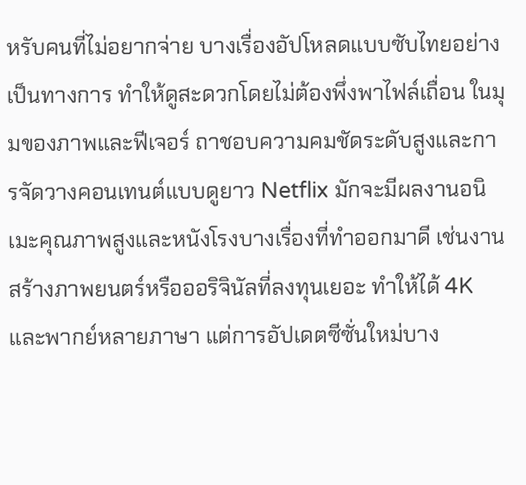หรับคนที่ไม่อยากจ่าย บางเรื่องอัปโหลดแบบซับไทยอย่างเป็นทางการ ทำให้ดูสะดวกโดยไม่ต้องพึ่งพาไฟล์เถื่อน ในมุมของภาพและฟีเจอร์ ถาชอบความคมชัดระดับสูงและการจัดวางคอนเทนต์แบบดูยาว Netflix มักจะมีผลงานอนิเมะคุณภาพสูงและหนังโรงบางเรื่องที่ทำออกมาดี เช่นงานสร้างภาพยนตร์หรือออริจินัลที่ลงทุนเยอะ ทำให้ได้ 4K และพากย์หลายภาษา แต่การอัปเดตซีซั่นใหม่บาง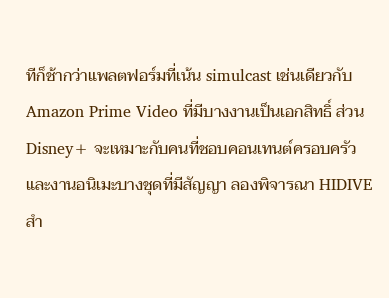ทีก็ช้ากว่าแพลตฟอร์มที่เน้น simulcast เช่นเดียวกับ Amazon Prime Video ที่มีบางงานเป็นเอกสิทธิ์ ส่วน Disney+ จะเหมาะกับคนที่ชอบคอนเทนต์ครอบครัวและงานอนิเมะบางชุดที่มีสัญญา ลองพิจารณา HIDIVE สำ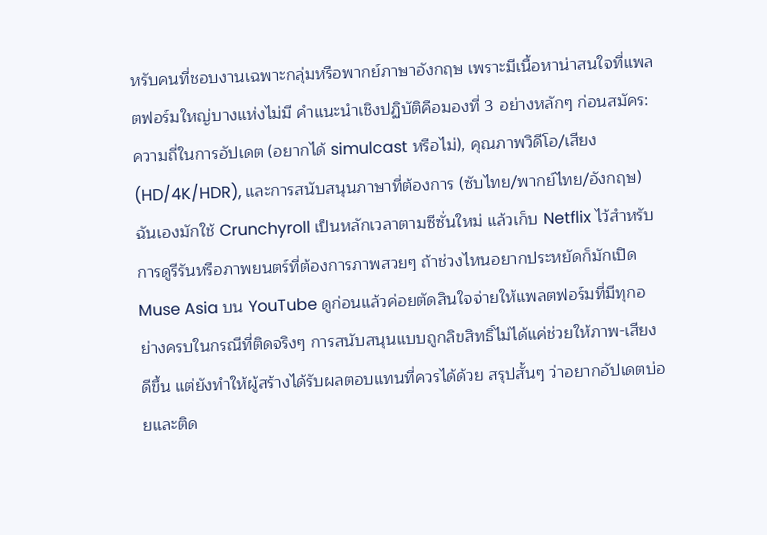หรับคนที่ชอบงานเฉพาะกลุ่มหรือพากย์ภาษาอังกฤษ เพราะมีเนื้อหาน่าสนใจที่แพลตฟอร์มใหญ่บางแห่งไม่มี คำแนะนำเชิงปฏิบัติคือมองที่ 3 อย่างหลักๆ ก่อนสมัคร: ความถี่ในการอัปเดต (อยากได้ simulcast หรือไม่), คุณภาพวิดีโอ/เสียง (HD/4K/HDR), และการสนับสนุนภาษาที่ต้องการ (ซับไทย/พากย์ไทย/อังกฤษ) ฉันเองมักใช้ Crunchyroll เป็นหลักเวลาตามซีซั่นใหม่ แล้วเก็บ Netflix ไว้สำหรับการดูรีรันหรือภาพยนตร์ที่ต้องการภาพสวยๆ ถ้าช่วงไหนอยากประหยัดก็มักเปิด Muse Asia บน YouTube ดูก่อนแล้วค่อยตัดสินใจจ่ายให้แพลตฟอร์มที่มีทุกอย่างครบในกรณีที่ติดจริงๆ การสนับสนุนแบบถูกลิขสิทธิ์ไม่ได้แค่ช่วยให้ภาพ-เสียงดีขึ้น แต่ยังทำให้ผู้สร้างได้รับผลตอบแทนที่ควรได้ด้วย สรุปสั้นๆ ว่าอยากอัปเดตบ่อยและติด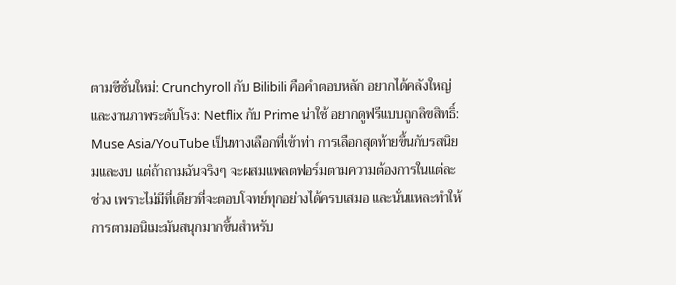ตามซีซั่นใหม่: Crunchyroll กับ Bilibili คือคำตอบหลัก อยากได้คลังใหญ่และงานภาพระดับโรง: Netflix กับ Prime น่าใช้ อยากดูฟรีแบบถูกลิขสิทธิ์: Muse Asia/YouTube เป็นทางเลือกที่เข้าท่า การเลือกสุดท้ายขึ้นกับรสนิยมและงบ แต่ถ้าถามฉันจริงๆ จะผสมแพลตฟอร์มตามความต้องการในแต่ละช่วง เพราะไม่มีที่เดียวที่จะตอบโจทย์ทุกอย่างได้ครบเสมอ และนั่นแหละทำให้การตามอนิเมะมันสนุกมากขึ้นสำหรับ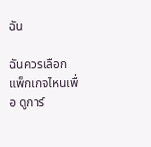ฉัน

ฉันควรเลือกแพ็กเกจไหนเพื่อ ดูการ์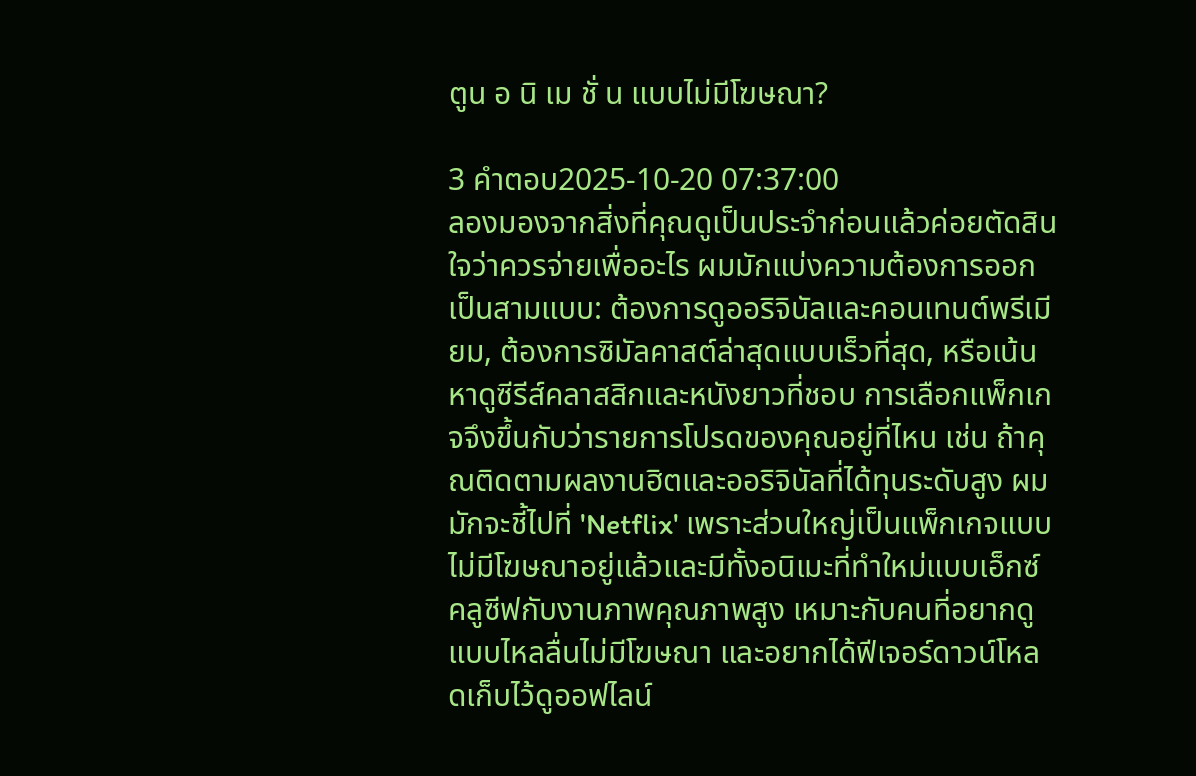ตูน อ นิ เม ชั่ น แบบไม่มีโฆษณา?

3 คำตอบ2025-10-20 07:37:00
ลองมองจากสิ่งที่คุณดูเป็นประจำก่อนแล้วค่อยตัดสินใจว่าควรจ่ายเพื่ออะไร ผมมักแบ่งความต้องการออกเป็นสามแบบ: ต้องการดูออริจินัลและคอนเทนต์พรีเมียม, ต้องการซิมัลคาสต์ล่าสุดแบบเร็วที่สุด, หรือเน้นหาดูซีรีส์คลาสสิกและหนังยาวที่ชอบ การเลือกแพ็กเกจจึงขึ้นกับว่ารายการโปรดของคุณอยู่ที่ไหน เช่น ถ้าคุณติดตามผลงานฮิตและออริจินัลที่ได้ทุนระดับสูง ผมมักจะชี้ไปที่ 'Netflix' เพราะส่วนใหญ่เป็นแพ็กเกจแบบไม่มีโฆษณาอยู่แล้วและมีทั้งอนิเมะที่ทำใหม่แบบเอ็กซ์คลูซีฟกับงานภาพคุณภาพสูง เหมาะกับคนที่อยากดูแบบไหลลื่นไม่มีโฆษณา และอยากได้ฟีเจอร์ดาวน์โหลดเก็บไว้ดูออฟไลน์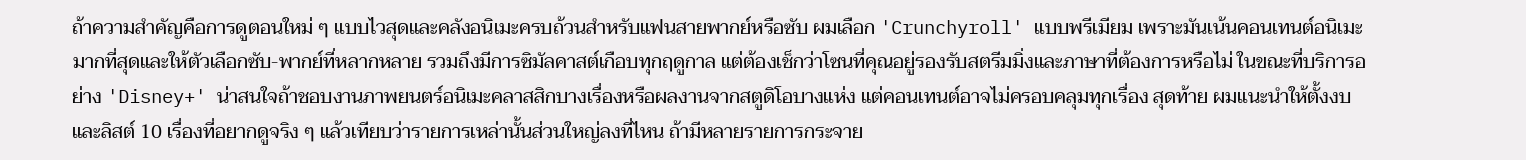ถ้าความสำคัญคือการดูตอนใหม่ ๆ แบบไวสุดและคลังอนิเมะครบถ้วนสำหรับแฟนสายพากย์หรือซับ ผมเลือก 'Crunchyroll' แบบพรีเมียม เพราะมันเน้นคอนเทนต์อนิเมะมากที่สุดและให้ตัวเลือกซับ-พากย์ที่หลากหลาย รวมถึงมีการซิมัลคาสต์เกือบทุกฤดูกาล แต่ต้องเช็กว่าโซนที่คุณอยู่รองรับสตรีมมิ่งและภาษาที่ต้องการหรือไม่ ในขณะที่บริการอย่าง 'Disney+' น่าสนใจถ้าชอบงานภาพยนตร์อนิเมะคลาสสิกบางเรื่องหรือผลงานจากสตูดิโอบางแห่ง แต่คอนเทนต์อาจไม่ครอบคลุมทุกเรื่อง สุดท้าย ผมแนะนำให้ตั้งงบและลิสต์ 10 เรื่องที่อยากดูจริง ๆ แล้วเทียบว่ารายการเหล่านั้นส่วนใหญ่ลงที่ไหน ถ้ามีหลายรายการกระจาย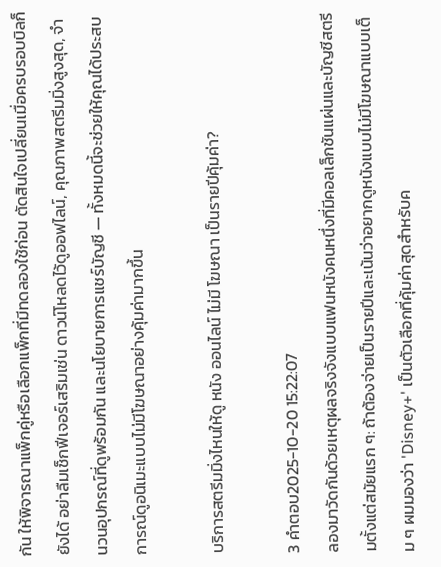กัน ให้พิจารณาแพ็กคู่หรือเลือกแพ็กที่มีทดลองใช้ก่อน ตัดสินใจเปลี่ยนเมื่อครบรอบบิลก็ยังได้ อย่าลืมเช็กฟีเจอร์เสริมเช่น ดาวน์โหลดไว้ดูออฟไลน์, คุณภาพสตรีมมิ่งสูงสุด, จำนวนอุปกรณ์ที่ดูพร้อมกัน และนโยบายการแชร์บัญชี — ทั้งหมดนี้จะช่วยให้คุณได้ประสบการณ์ดูอนิเมะแบบไม่มีโฆษณาอย่างคุ้มค่ามากขึ้น

บริการสตรีมมิ่งไหนให้ดู หนัง ออนไลน์ ไม่มี โฆษณา เป็นรายปีคุ้มค่า?

3 คำตอบ2025-10-20 15:22:07
ลองมาวัดกันด้วยเหตุผลจริงจังแบบแฟนหนังคนหนึ่งที่มีคอลเล็กชันแผ่นและบัญชีสตรีมตั้งแต่สมัยแรก ๆ: ถ้าต้องจ่ายเป็นรายปีและเน้นว่าอยากดูหนังแบบไม่มีโฆษณาแบบเต็ม ๆ ผมมองว่า 'Disney+' เป็นตัวเลือกที่คุ้มค่าสุดสำหรับค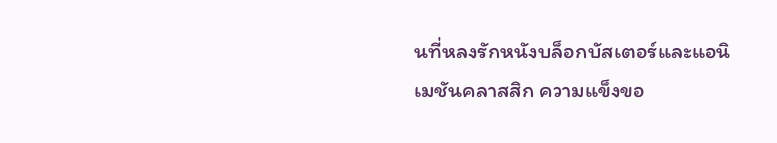นที่หลงรักหนังบล็อกบัสเตอร์และแอนิเมชันคลาสสิก ความแข็งขอ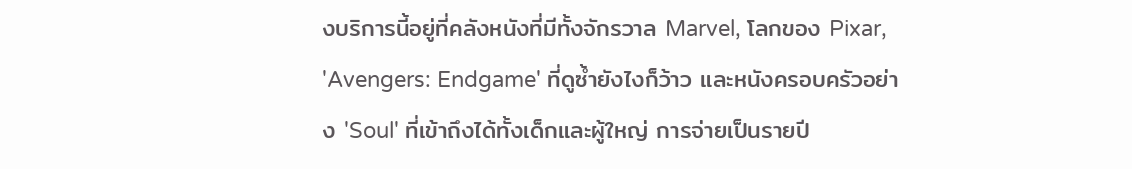งบริการนี้อยู่ที่คลังหนังที่มีทั้งจักรวาล Marvel, โลกของ Pixar, 'Avengers: Endgame' ที่ดูซ้ำยังไงก็ว้าว และหนังครอบครัวอย่าง 'Soul' ที่เข้าถึงได้ทั้งเด็กและผู้ใหญ่ การจ่ายเป็นรายปี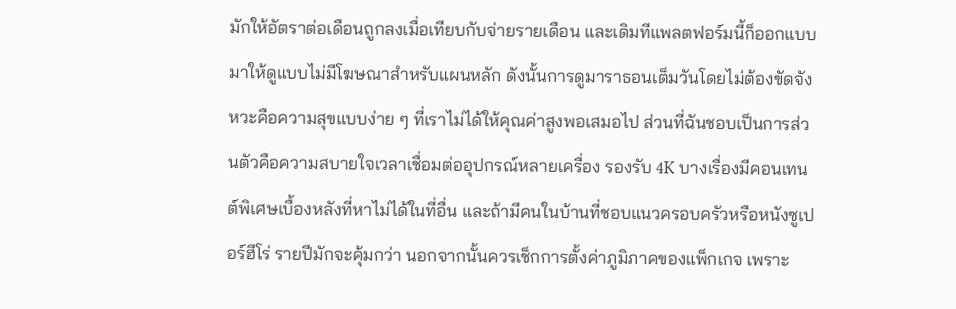มักให้อัตราต่อเดือนถูกลงเมื่อเทียบกับจ่ายรายเดือน และเดิมทีแพลตฟอร์มนี้ก็ออกแบบมาให้ดูแบบไม่มีโฆษณาสำหรับแผนหลัก ดังนั้นการดูมาราธอนเต็มวันโดยไม่ต้องขัดจังหวะคือความสุขแบบง่าย ๆ ที่เราไม่ได้ให้คุณค่าสูงพอเสมอไป ส่วนที่ฉันชอบเป็นการส่วนตัวคือความสบายใจเวลาเชื่อมต่ออุปกรณ์หลายเครื่อง รองรับ 4K บางเรื่องมีคอนเทนต์พิเศษเบื้องหลังที่หาไม่ได้ในที่อื่น และถ้ามีคนในบ้านที่ชอบแนวครอบครัวหรือหนังซูเปอร์ฮีโร่ รายปีมักจะคุ้มกว่า นอกจากนั้นควรเช็กการตั้งค่าภูมิภาคของแพ็กเกจ เพราะ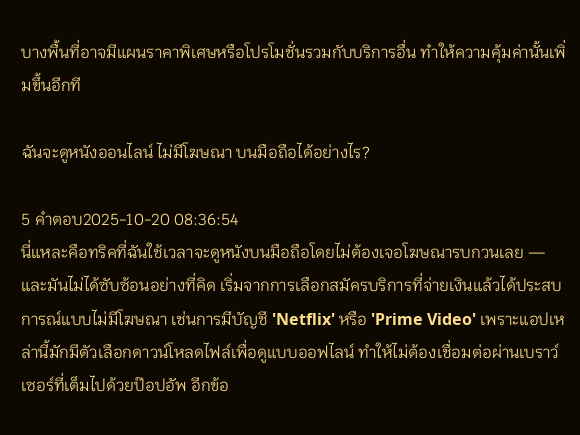บางพื้นที่อาจมีแผนราคาพิเศษหรือโปรโมชั่นรวมกับบริการอื่น ทำให้ความคุ้มค่านั้นเพิ่มขึ้นอีกที

ฉันจะดูหนังออนไลน์ ไม่มีโฆษณา บนมือถือได้อย่างไร?

5 คำตอบ2025-10-20 08:36:54
นี่แหละคือทริคที่ฉันใช้เวลาจะดูหนังบนมือถือโดยไม่ต้องเจอโฆษณารบกวนเลย — และมันไม่ได้ซับซ้อนอย่างที่คิด เริ่มจากการเลือกสมัครบริการที่จ่ายเงินแล้วได้ประสบการณ์แบบไม่มีโฆษณา เช่นการมีบัญชี 'Netflix' หรือ 'Prime Video' เพราะแอปเหล่านี้มักมีตัวเลือกดาวน์โหลดไฟล์เพื่อดูแบบออฟไลน์ ทำให้ไม่ต้องเชื่อมต่อผ่านเบราว์เซอร์ที่เต็มไปด้วยป๊อปอัพ อีกข้อ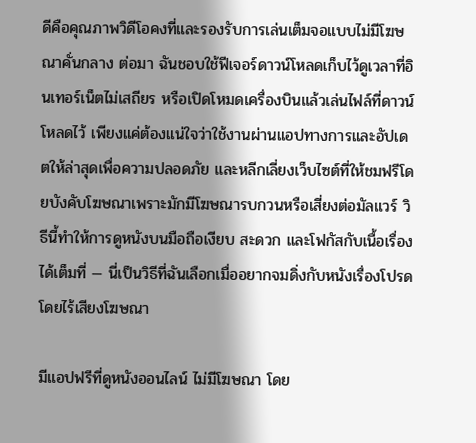ดีคือคุณภาพวิดีโอคงที่และรองรับการเล่นเต็มจอแบบไม่มีโฆษณาคั่นกลาง ต่อมา ฉันชอบใช้ฟีเจอร์ดาวน์โหลดเก็บไว้ดูเวลาที่อินเทอร์เน็ตไม่เสถียร หรือเปิดโหมดเครื่องบินแล้วเล่นไฟล์ที่ดาวน์โหลดไว้ เพียงแค่ต้องแน่ใจว่าใช้งานผ่านแอปทางการและอัปเดตให้ล่าสุดเพื่อความปลอดภัย และหลีกเลี่ยงเว็บไซต์ที่ให้ชมฟรีโดยบังคับโฆษณาเพราะมักมีโฆษณารบกวนหรือเสี่ยงต่อมัลแวร์ วิธีนี้ทำให้การดูหนังบนมือถือเงียบ สะดวก และโฟกัสกับเนื้อเรื่องได้เต็มที่ — นี่เป็นวิธีที่ฉันเลือกเมื่ออยากจมดิ่งกับหนังเรื่องโปรดโดยไร้เสียงโฆษณา

มีแอปฟรีที่ดูหนังออนไลน์ ไม่มีโฆษณา โดย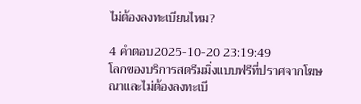ไม่ต้องลงทะเบียนไหม?

4 คำตอบ2025-10-20 23:19:49
โลกของบริการสตรีมมิ่งแบบฟรีที่ปราศจากโฆษณาและไม่ต้องลงทะเบี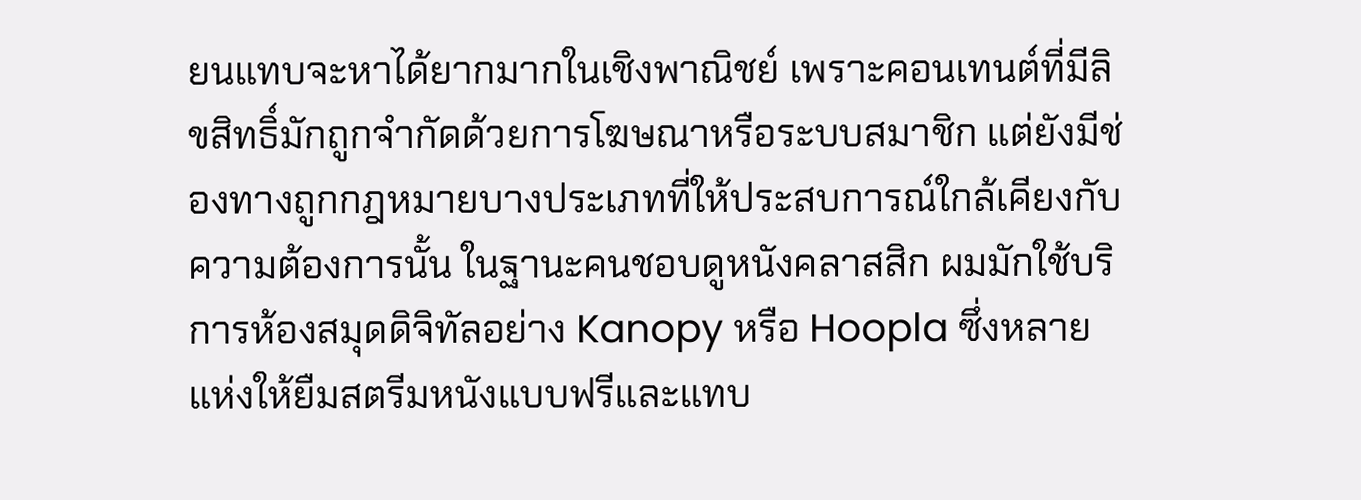ยนแทบจะหาได้ยากมากในเชิงพาณิชย์ เพราะคอนเทนต์ที่มีลิขสิทธิ์มักถูกจำกัดด้วยการโฆษณาหรือระบบสมาชิก แต่ยังมีช่องทางถูกกฎหมายบางประเภทที่ให้ประสบการณ์ใกล้เคียงกับความต้องการนั้น ในฐานะคนชอบดูหนังคลาสสิก ผมมักใช้บริการห้องสมุดดิจิทัลอย่าง Kanopy หรือ Hoopla ซึ่งหลายแห่งให้ยืมสตรีมหนังแบบฟรีและแทบ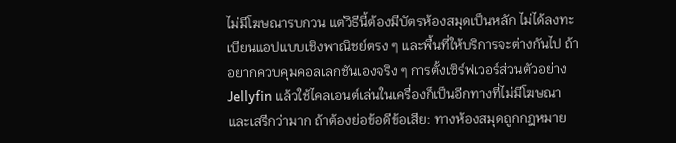ไม่มีโฆษณารบกวน แต่วิธีนี้ต้องมีบัตรห้องสมุดเป็นหลัก ไม่ได้ลงทะเบียนแอปแบบเชิงพาณิชย์ตรง ๆ และพื้นที่ให้บริการจะต่างกันไป ถ้าอยากควบคุมคอลเลกชันเองจริง ๆ การตั้งเซิร์ฟเวอร์ส่วนตัวอย่าง Jellyfin แล้วใช้ไคลเอนต์เล่นในเครื่องก็เป็นอีกทางที่ไม่มีโฆษณาและเสรีกว่ามาก ถ้าต้องย่อข้อดีข้อเสีย: ทางห้องสมุดถูกกฎหมาย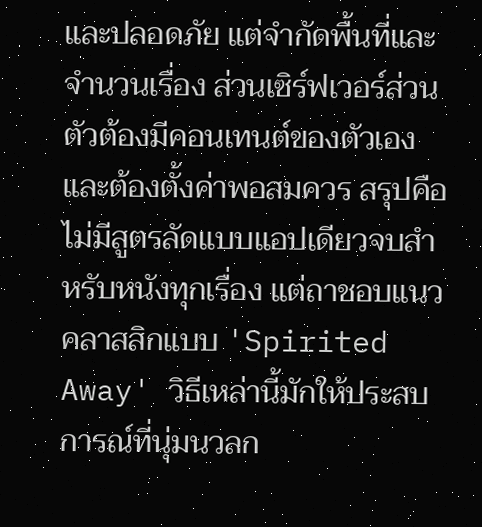และปลอดภัย แต่จำกัดพื้นที่และจำนวนเรื่อง ส่วนเซิร์ฟเวอร์ส่วนตัวต้องมีคอนเทนต์ของตัวเองและต้องตั้งค่าพอสมควร สรุปคือไม่มีสูตรลัดแบบแอปเดียวจบสำหรับหนังทุกเรื่อง แต่ถาชอบแนวคลาสสิกแบบ 'Spirited Away' วิธีเหล่านี้มักให้ประสบการณ์ที่นุ่มนวลก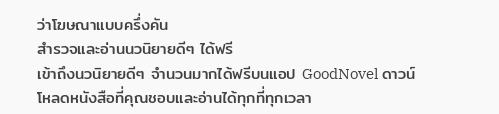ว่าโฆษณาแบบครึ่งคัน
สำรวจและอ่านนวนิยายดีๆ ได้ฟรี
เข้าถึงนวนิยายดีๆ จำนวนมากได้ฟรีบนแอป GoodNovel ดาวน์โหลดหนังสือที่คุณชอบและอ่านได้ทุกที่ทุกเวลา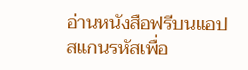อ่านหนังสือฟรีบนแอป
สแกนรหัสเพื่อ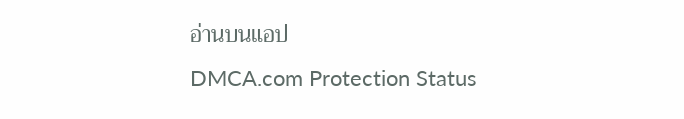อ่านบนแอป
DMCA.com Protection Status